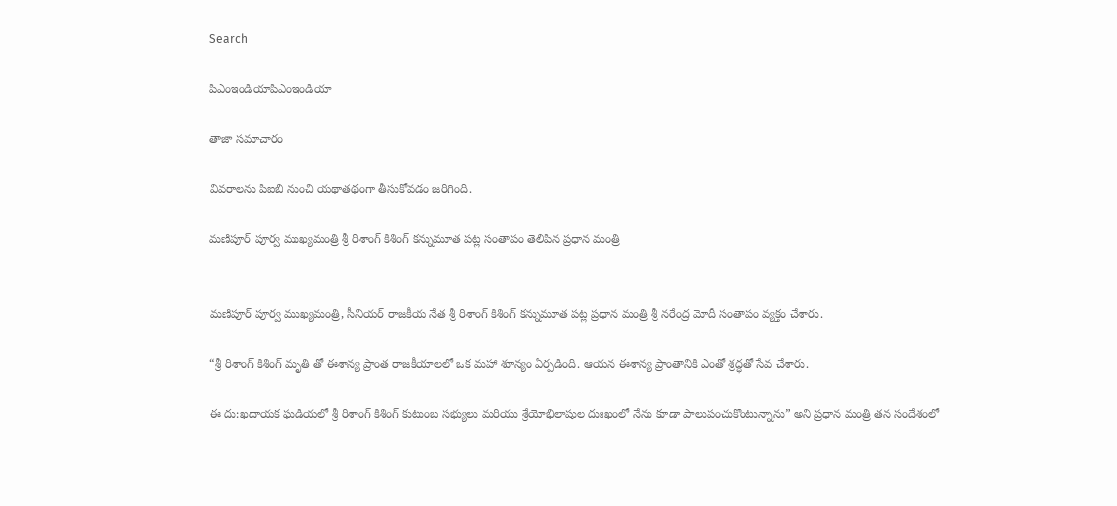Search

పిఎంఇండియాపిఎంఇండియా

తాజా స‌మాచారం

వివరాలను పిఐబి నుంచి యథాతథంగా తీసుకోవడం జరిగింది.

మ‌ణిపూర్ పూర్వ ముఖ్య‌మంత్రి శ్రీ రిశాంగ్ కిశింగ్ క‌న్నుమూత ప‌ట్ల సంతాపం తెలిపిన ప్ర‌ధాన మంత్రి


మ‌ణిపూర్ పూర్వ ముఖ్య‌మంత్రి, సీనియ‌ర్ రాజ‌కీయ నేత శ్రీ రిశాంగ్ కిశింగ్ క‌న్నుమూత ప‌ట్ల ప్ర‌ధాన మంత్రి శ్రీ న‌రేంద్ర మోదీ సంతాపం వ్య‌క్తం చేశారు.

“శ్రీ రిశాంగ్ కిశింగ్ మృతి తో ఈశాన్య ప్రాంత రాజ‌కీయాల‌లో ఒక మహా శూన్యం ఏర్పడింది. ఆయన ఈశాన్య ప్రాంతానికి ఎంతో శ్ర‌ద్ధ‌తో సేవ‌ చేశారు.

ఈ దు:ఖదాయక ఘడియలో శ్రీ రిశాంగ్ కిశింగ్ కుటుంబ స‌భ్యులు మ‌రియు శ్రేయోభిలాషుల దుఃఖంలో నేను కూడా పాలుపంచుకొంటున్నాను” అని ప్ర‌ధాన మంత్రి త‌న సందేశంలో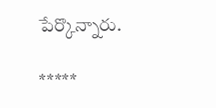పేర్కొన్నారు.

*****